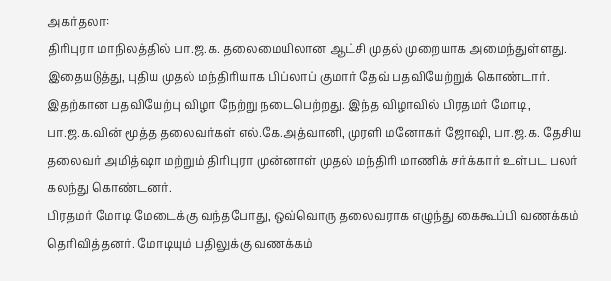அகர்தலா:
திரிபுரா மாநிலத்தில் பா.ஜ.க. தலைமையிலான ஆட்சி முதல் முறையாக அமைந்துள்ளது. இதையடுத்து, புதிய முதல் மந்திரியாக பிப்லாப் குமார் தேவ் பதவியேற்றுக் கொண்டார்.
இதற்கான பதவியேற்பு விழா நேற்று நடைபெற்றது. இந்த விழாவில் பிரதமர் மோடி, பா.ஜ.க.வின் மூத்த தலைவர்கள் எல்.கே.அத்வானி, முரளி மனோகர் ஜோஷி, பா.ஜ.க. தேசிய தலைவர் அமித்ஷா மற்றும் திரிபுரா முன்னாள் முதல் மந்திரி மாணிக் சர்க்கார் உள்பட பலர் கலந்து கொண்டனர்.
பிரதமர் மோடி மேடைக்கு வந்தபோது, ஒவ்வொரு தலைவராக எழுந்து கைகூப்பி வணக்கம் தெரிவித்தனர். மோடியும் பதிலுக்கு வணக்கம்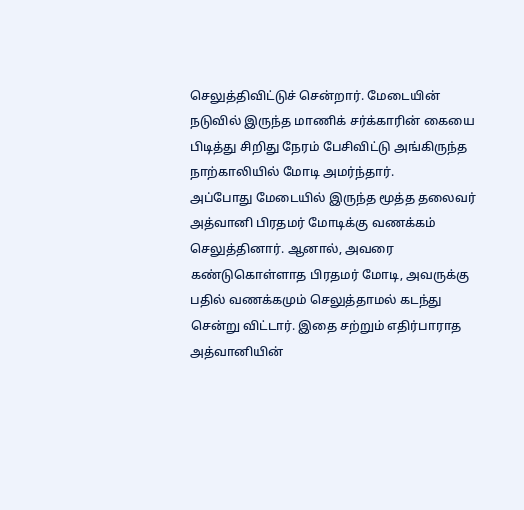செலுத்திவிட்டுச் சென்றார். மேடையின் நடுவில் இருந்த மாணிக் சர்க்காரின் கையை பிடித்து சிறிது நேரம் பேசிவிட்டு அங்கிருந்த நாற்காலியில் மோடி அமர்ந்தார்.
அப்போது மேடையில் இருந்த மூத்த தலைவர் அத்வானி பிரதமர் மோடிக்கு வணக்கம் செலுத்தினார். ஆனால், அவரை கண்டுகொள்ளாத பிரதமர் மோடி, அவருக்கு பதில் வணக்கமும் செலுத்தாமல் கடந்து சென்று விட்டார். இதை சற்றும் எதிர்பாராத அத்வானியின்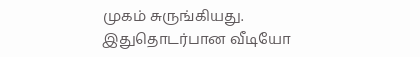முகம் சுருங்கியது.
இதுதொடர்பான வீடியோ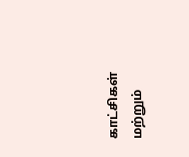காட்சிகள் மற்றும்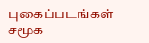புகைப்படங்கள் சமூக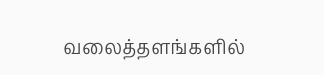வலைத்தளங்களில்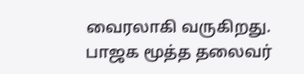வைரலாகி வருகிறது. பாஜக மூத்த தலைவர்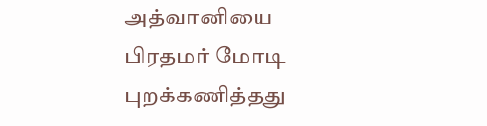அத்வானியை பிரதமர் மோடி புறக்கணித்தது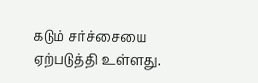கடும் சர்ச்சையை ஏற்படுத்தி உள்ளது.